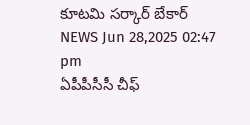కూటమి సర్కార్ బేకార్
NEWS Jun 28,2025 02:47 pm
ఏపీపీసీసీ చీఫ్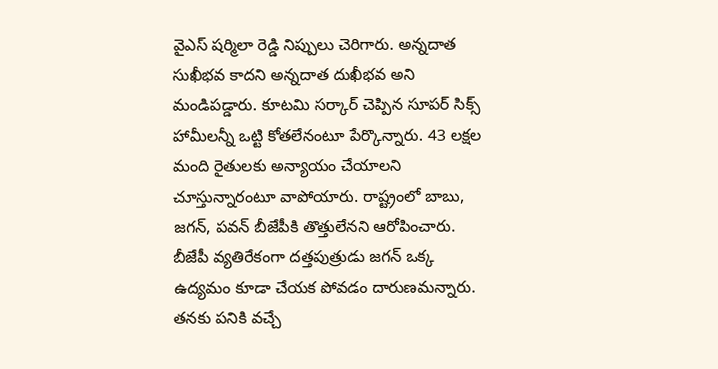వైఎస్ షర్మిలా రెడ్డి నిప్పులు చెరిగారు. అన్నదాత సుఖీభవ కాదని అన్నదాత దుఖీభవ అని మండిపడ్డారు. కూటమి సర్కార్ చెప్పిన సూపర్ సిక్స్ హామీలన్నీ ఒట్టి కోతలేనంటూ పేర్కొన్నారు. 43 లక్షల మంది రైతులకు అన్యాయం చేయాలని చూస్తున్నారంటూ వాపోయారు. రాష్ట్రంలో బాబు, జగన్, పవన్ బీజేపీకి తొత్తులేనని ఆరోపించారు. బీజేపీ వ్యతిరేకంగా దత్తపుత్రుడు జగన్ ఒక్క ఉద్యమం కూడా చేయక పోవడం దారుణమన్నారు. తనకు పనికి వచ్చే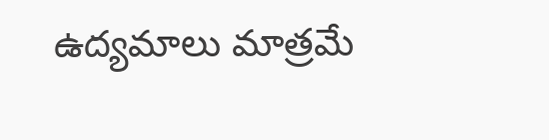ఉద్యమాలు మాత్రమే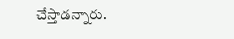చేస్తాడన్నారు.